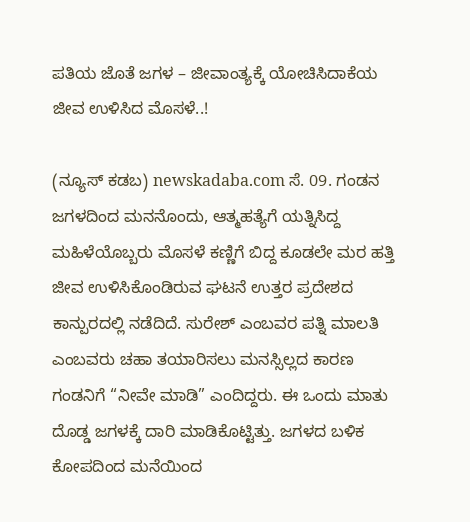ಪತಿಯ ಜೊತೆ ಜಗಳ – ಜೀವಾಂತ್ಯಕ್ಕೆ ಯೋಚಿಸಿದಾಕೆಯ ಜೀವ ಉಳಿಸಿದ ಮೊಸಳೆ..!

(ನ್ಯೂಸ್‌ ಕಡಬ) newskadaba.com ಸೆ. 09. ಗಂಡನ ಜಗಳದಿಂದ ಮನನೊಂದು, ಆತ್ಮಹತ್ಯೆಗೆ ಯತ್ನಿಸಿದ್ದ ಮಹಿಳೆಯೊಬ್ಬರು ಮೊಸಳೆ ಕಣ್ಣಿಗೆ ಬಿದ್ದ ಕೂಡಲೇ ಮರ ಹತ್ತಿ ಜೀವ ಉಳಿಸಿಕೊಂಡಿರುವ ಘಟನೆ ಉತ್ತರ ಪ್ರದೇಶದ ಕಾನ್ಪುರದಲ್ಲಿ ನಡೆದಿದೆ. ಸುರೇಶ್ ಎಂಬವರ ಪತ್ನಿ ಮಾಲತಿ ಎಂಬವರು ಚಹಾ ತಯಾರಿಸಲು ಮನಸ್ಸಿಲ್ಲದ ಕಾರಣ ಗಂಡನಿಗೆ “ನೀವೇ ಮಾಡಿ” ಎಂದಿದ್ದರು. ಈ ಒಂದು ಮಾತು ದೊಡ್ಡ ಜಗಳಕ್ಕೆ ದಾರಿ ಮಾಡಿಕೊಟ್ಟಿತ್ತು. ಜಗಳದ ಬಳಿಕ ಕೋಪದಿಂದ ಮನೆಯಿಂದ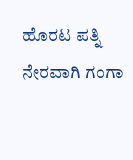ಹೊರಟ ಪತ್ನಿ ನೇರವಾಗಿ ಗಂಗಾ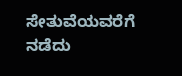ಸೇತುವೆಯವರೆಗೆ ನಡೆದು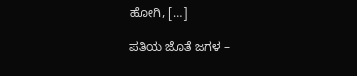ಹೋಗಿ, […]

ಪತಿಯ ಜೊತೆ ಜಗಳ –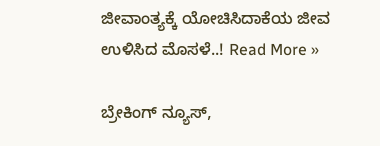ಜೀವಾಂತ್ಯಕ್ಕೆ ಯೋಚಿಸಿದಾಕೆಯ ಜೀವ ಉಳಿಸಿದ ಮೊಸಳೆ..! Read More »

ಬ್ರೇಕಿಂಗ್ ನ್ಯೂಸ್,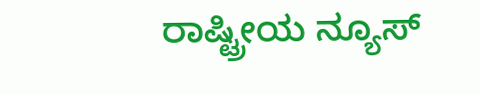ರಾಷ್ಟ್ರೀಯ ನ್ಯೂಸ್